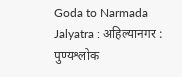Goda to Narmada Jalyatra : अहिल्यानगर :
पुण्यश्लोक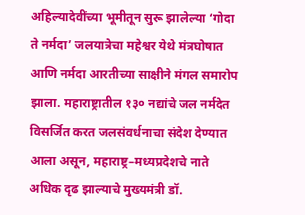अहिल्यादेवींच्या भूमीतून सुरू झालेल्या ‘गोदा ते नर्मदा’ जलयात्रेचा महेश्वर येथे मंत्रघोषात आणि नर्मदा आरतीच्या साक्षीने मंगल समारोप झाला. महाराष्ट्रातील १३० नद्यांचे जल नर्मदेत विसर्जित करत जलसंवर्धनाचा संदेश देण्यात आला असून, महाराष्ट्र–मध्यप्रदेशचे नाते अधिक दृढ झाल्याचे मुख्यमंत्री डॉ.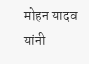मोहन यादव यांनी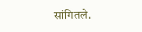सांगितले.